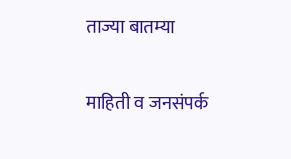ताज्या बातम्या

माहिती व जनसंपर्क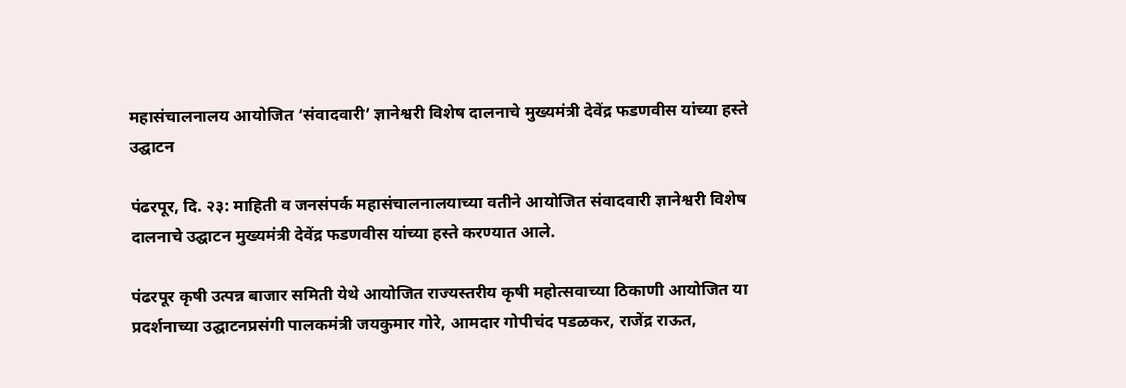महासंचालनालय आयोजित ‘संवादवारी’ ज्ञानेश्वरी विशेष दालनाचे मुख्यमंत्री देवेंद्र फडणवीस यांच्या हस्ते उद्घाटन

पंढरपूर, दि. २३: माहिती व जनसंपर्क महासंचालनालयाच्या वतीने आयोजित संवादवारी ज्ञानेश्वरी विशेष दालनाचे उद्घाटन मुख्यमंत्री देवेंद्र फडणवीस यांच्या हस्ते करण्यात आले.

पंढरपूर कृषी उत्पन्न बाजार समिती येथे आयोजित राज्यस्तरीय कृषी महोत्सवाच्या ठिकाणी आयोजित या प्रदर्शनाच्या उद्घाटनप्रसंगी पालकमंत्री जयकुमार गोरे, आमदार गोपीचंद पडळकर, राजेंद्र राऊत,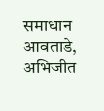समाधान आवताडे, अभिजीत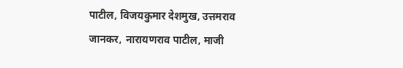पाटील, विजयकुमार देशमुख, उत्तमराव जानकर, नारायणराव पाटील, माजी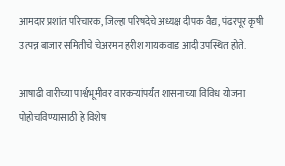आमदार प्रशांत परिचारक, जिल्हा परिषदेचे अध्यक्ष दीपक वैद्य, पंढरपूर कृषी उत्पन्न बाजार समितीचे चेअरमन हरीश गायकवाड आदी उपस्थित होते.

आषाढी वारीच्या पार्श्वभूमीवर वारकऱ्यांपर्यंत शासनाच्या विविध योजना पोहोचविण्यासाठी हे विशेष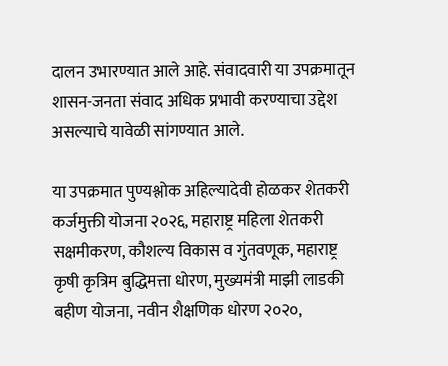दालन उभारण्यात आले आहे. संवादवारी या उपक्रमातून शासन-जनता संवाद अधिक प्रभावी करण्याचा उद्देश असल्याचे यावेळी सांगण्यात आले.

या उपक्रमात पुण्यश्लोक अहिल्यादेवी होळकर शेतकरी कर्जमुक्ती योजना २०२६, महाराष्ट्र महिला शेतकरी सक्षमीकरण, कौशल्य विकास व गुंतवणूक, महाराष्ट्र कृषी कृत्रिम बुद्धिमत्ता धोरण, मुख्यमंत्री माझी लाडकी बहीण योजना, नवीन शैक्षणिक धोरण २०२०,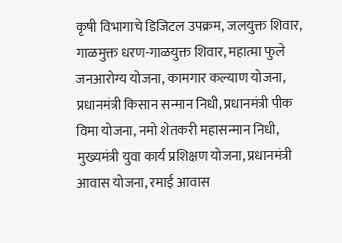कृषी विभागाचे डिजिटल उपक्रम, जलयुक्त शिवार, गाळमुक्त धरण-गाळयुक्त शिवार, महात्मा फुले जनआरोग्य योजना, कामगार कल्याण योजना, प्रधानमंत्री किसान सन्मान निधी, प्रधानमंत्री पीक विमा योजना, नमो शेतकरी महासन्मान निधी, मुख्यमंत्री युवा कार्य प्रशिक्षण योजना, प्रधानमंत्री आवास योजना, रमाई आवास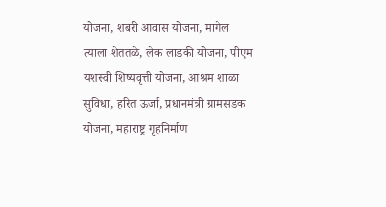योजना, शबरी आवास योजना, मागेल त्याला शेततळे, लेक लाडकी योजना, पीएम यशस्वी शिष्यवृत्ती योजना, आश्रम शाळा सुविधा, हरित ऊर्जा, प्रधानमंत्री ग्रामसडक योजना, महाराष्ट्र गृहनिर्माण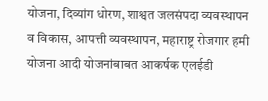योजना, दिव्यांग धोरण, शाश्वत जलसंपदा व्यवस्थापन व विकास, आपत्ती व्यवस्थापन, महाराष्ट्र रोजगार हमी योजना आदी योजनांबाबत आकर्षक एलईडी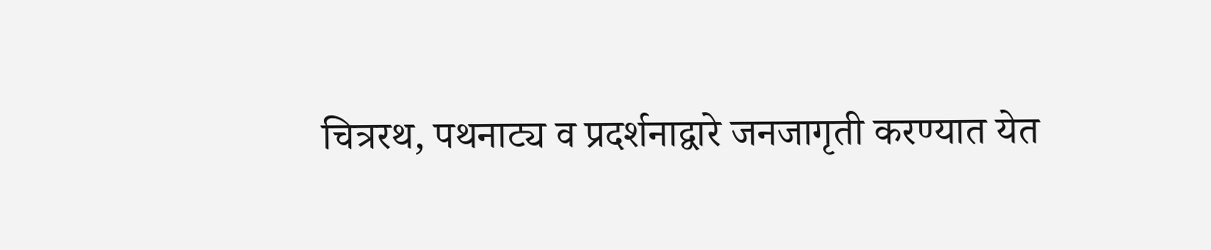चित्ररथ, पथनाट्य व प्रदर्शनाद्वारे जनजागृती करण्यात येत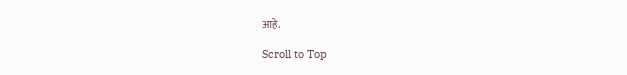आहे.

Scroll to Top